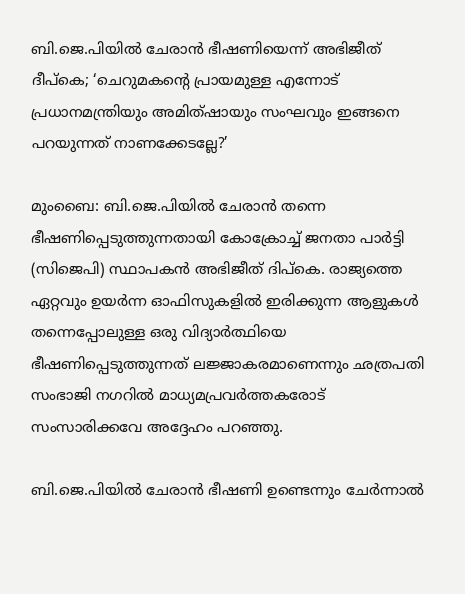ബി.ജെ.പിയിൽ ചേരാൻ ഭീഷണിയെന്ന് അഭിജീത് ദീപ്കെ; ‘ചെറുമകന്റെ പ്രായമുള്ള എന്നോട് പ്രധാനമന്ത്രിയും അമിത്ഷായും സംഘവും ഇങ്ങനെ പറയുന്നത് നാണക്കേടല്ലേ?’

മുംബൈ: ബി.ജെ.പിയിൽ ചേരാൻ തന്നെ ഭീഷണിപ്പെടുത്തുന്നതായി കോക്രോച്ച് ജനതാ പാർട്ടി (സിജെപി) സ്ഥാപകൻ അഭിജീത് ദിപ്കെ. രാജ്യത്തെ ഏറ്റവും ഉയർന്ന ഓഫിസുകളിൽ ഇരിക്കുന്ന ആളുകൾ തന്നെപ്പോലുള്ള ഒരു വിദ്യാർത്ഥിയെ ഭീഷണിപ്പെടുത്തുന്നത് ലജ്ജാകരമാണെന്നും ഛത്രപതി സംഭാജി നഗറിൽ മാധ്യമപ്രവർത്തകരോട് സംസാരിക്കവേ അദ്ദേഹം പറഞ്ഞു.

ബി.ജെ.പിയിൽ ചേരാൻ ഭീഷണി ഉണ്ടെന്നും ചേർന്നാൽ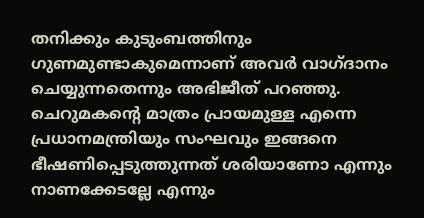തനിക്കും കുടുംബത്തിനും ഗുണമുണ്ടാകുമെന്നാണ് അവർ വാഗ്ദാനം ചെയ്യുന്നതെന്നും അഭിജീത് പറഞ്ഞു. ചെറുമകന്റെ മാത്രം പ്രായമുള്ള എന്നെ പ്രധാനമന്ത്രിയും സംഘവും ഇങ്ങനെ ഭീഷണിപ്പെടുത്തുന്നത് ശരിയാണോ എന്നും നാണക്കേടല്ലേ എന്നും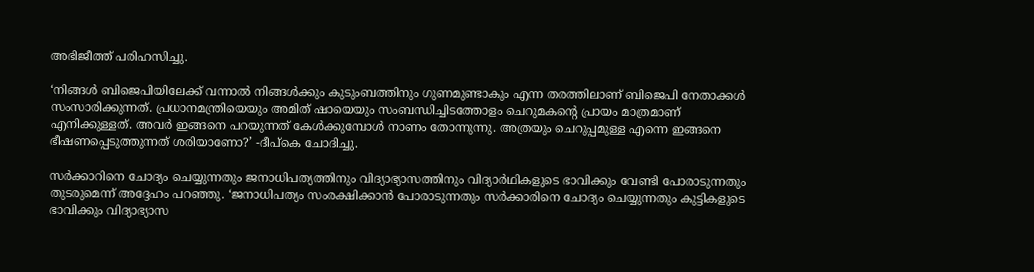അഭിജീത്ത് പരിഹസിച്ചു.

‘നിങ്ങൾ ബിജെപിയിലേക്ക് വന്നാൽ നിങ്ങൾക്കും കുടുംബത്തിനും ഗുണമുണ്ടാകും എന്ന തരത്തിലാണ് ബിജെപി നേതാക്കൾ സംസാരിക്കുന്നത്. പ്രധാനമന്ത്രിയെയും അമിത് ഷായെയും സംബന്ധിച്ചിടത്തോളം ചെറുമകന്റെ പ്രായം മാത്രമാണ് എനിക്കുള്ളത്. അവർ ഇങ്ങനെ പറയുന്നത് കേൾക്കുമ്പോൾ നാണം തോന്നുന്നു. അത്രയും ചെറുപ്പമുള്ള എന്നെ ഇങ്ങനെ ഭീഷണപ്പെടുത്തുന്നത് ശരിയാണോ?’ -ദീപ്കെ ചോദിച്ചു.

സർക്കാറിനെ ചോദ്യം ചെയ്യുന്നതും ജനാധിപത്യത്തിനും വിദ്യാഭ്യാസത്തിനും വിദ്യാർഥികളുടെ ഭാവിക്കും വേണ്ടി പോരാടുന്നതും തുടരുമെന്ന് അദ്ദേഹം പറഞ്ഞു. ‘ജനാധിപത്യം സംരക്ഷിക്കാൻ പോരാടുന്നതും സർക്കാരിനെ ചോദ്യം ചെയ്യുന്നതും കുട്ടികളുടെ ഭാവിക്കും വിദ്യാഭ്യാസ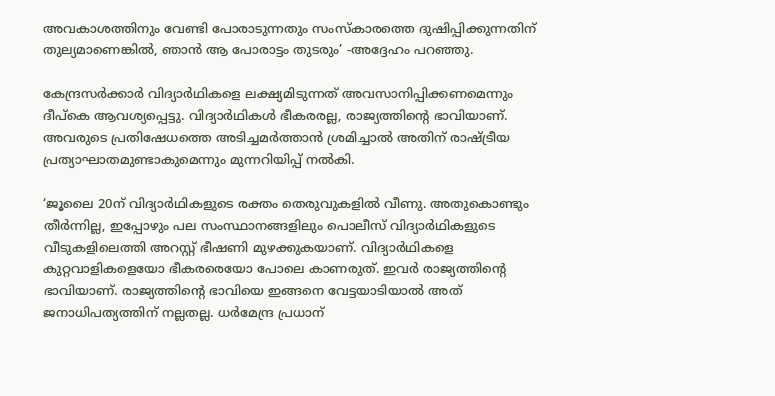അവകാശത്തിനും വേണ്ടി പോരാടുന്നതും സംസ്കാരത്തെ ദുഷിപ്പിക്കുന്നതിന് തുല്യമാണെങ്കിൽ, ഞാൻ ആ പോരാട്ടം തുടരും’ -അദ്ദേഹം പറഞ്ഞു.

കേന്ദ്രസർക്കാർ വിദ്യാർഥികളെ ലക്ഷ്യമിടുന്നത് അവസാനിപ്പിക്കണമെന്നും ദീപ്കെ ആവശ്യപ്പെട്ടു. വിദ്യാർഥികൾ ഭീകരരല്ല, രാജ്യത്തിന്റെ ഭാവിയാണ്. അവരുടെ പ്രതിഷേധത്തെ അടിച്ചമർത്താൻ ശ്രമിച്ചാൽ അതിന് രാഷ്ട്രീയ പ്രത്യാഘാതമുണ്ടാകുമെന്നും മുന്നറിയിപ്പ് നൽകി.

‘ജൂലൈ 20ന് വിദ്യാർഥികളുടെ രക്തം തെരുവുകളിൽ വീണു. അതുകൊണ്ടും തീർന്നില്ല, ഇപ്പോഴും പല സംസ്ഥാനങ്ങളിലും പൊലീസ് വിദ്യാർഥികളുടെ വീടുകളിലെത്തി അറസ്റ്റ് ഭീഷണി മുഴക്കുകയാണ്. വിദ്യാർഥികളെ കുറ്റവാളികളെയോ ഭീകരരെയോ പോലെ കാണരുത്. ഇവർ രാജ്യത്തിന്റെ ഭാവിയാണ്. രാജ്യത്തിന്റെ ഭാവിയെ ഇങ്ങനെ വേട്ടയാടിയാൽ അത് ജനാധിപത്യത്തിന് നല്ലതല്ല. ധർമേന്ദ്ര പ്രധാന്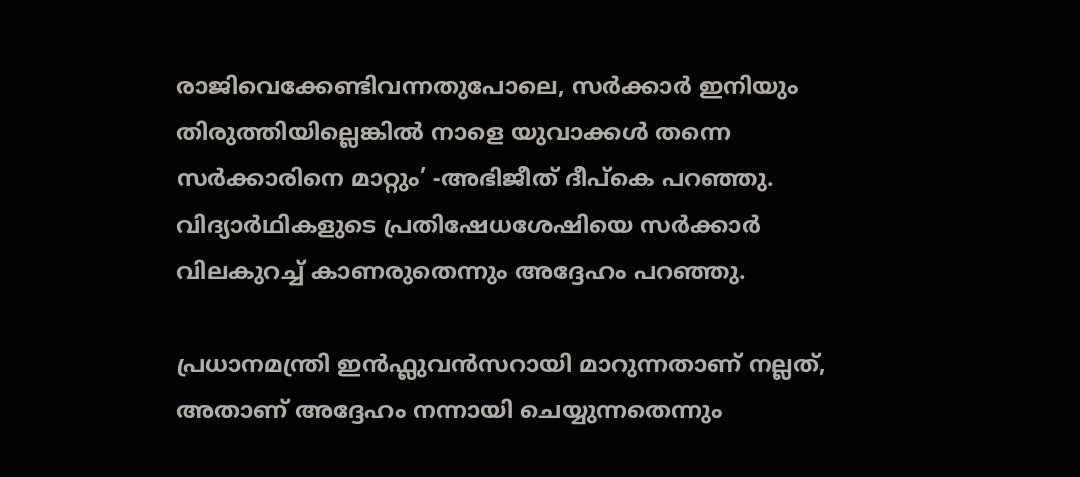രാജിവെക്കേണ്ടിവന്നതുപോലെ, സർക്കാർ ഇനിയും തിരുത്തിയില്ലെങ്കിൽ നാളെ യുവാക്കൾ തന്നെ സർക്കാരിനെ മാറ്റും’ -അഭിജീത് ദീപ്കെ പറഞ്ഞു. വിദ്യാർഥികളുടെ പ്രതിഷേധശേഷിയെ സർക്കാർ വിലകുറച്ച് കാണരുതെന്നും അദ്ദേഹം പറഞ്ഞു.

പ്രധാനമന്ത്രി ഇൻഫ്ലുവൻസറായി മാറുന്നതാണ് നല്ലത്, അതാണ് അദ്ദേഹം നന്നായി ചെയ്യുന്നതെന്നും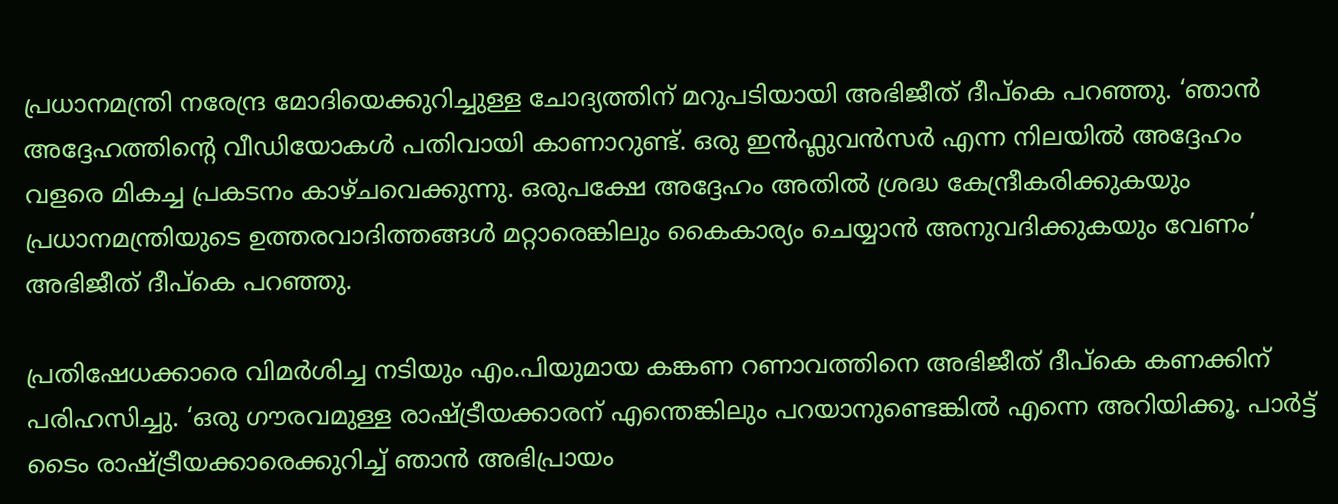പ്രധാനമന്ത്രി നരേന്ദ്ര മോദിയെക്കുറിച്ചുള്ള ചോദ്യത്തിന് മറുപടിയായി അഭിജീത് ദീപ്കെ പറഞ്ഞു. ‘ഞാൻ അദ്ദേഹത്തിന്റെ വീഡിയോകൾ പതിവായി കാണാറുണ്ട്. ഒരു ഇൻഫ്ലുവൻസർ എന്ന നിലയിൽ അദ്ദേഹം വളരെ മികച്ച പ്രകടനം കാഴ്ചവെക്കുന്നു. ഒരുപക്ഷേ അദ്ദേഹം അതിൽ ശ്രദ്ധ കേന്ദ്രീകരിക്കുകയും പ്രധാനമന്ത്രിയുടെ ഉത്തരവാദിത്തങ്ങൾ മറ്റാരെങ്കിലും കൈകാര്യം ചെയ്യാൻ അനുവദിക്കുകയും വേണം’ അഭിജീത് ദീപ്കെ പറഞ്ഞു.

പ്രതിഷേധക്കാരെ വിമർശിച്ച നടിയും എം.പിയുമായ കങ്കണ റണാവത്തിനെ അഭിജീത് ദീപ്കെ കണക്കിന് പരിഹസിച്ചു. ‘ഒരു ഗൗരവമുള്ള രാഷ്ട്രീയക്കാരന് എന്തെങ്കിലും പറയാനുണ്ടെങ്കിൽ എന്നെ അറിയിക്കൂ. പാർട്ട് ടൈം രാഷ്ട്രീയക്കാരെക്കുറിച്ച് ഞാൻ അഭിപ്രായം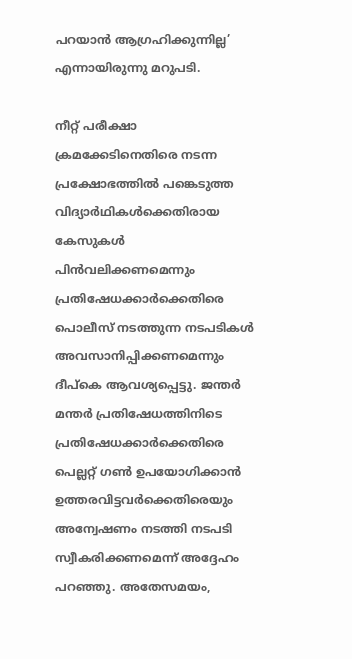പറയാൻ ആഗ്രഹിക്കുന്നില്ല’ എന്നായിരുന്നു മറുപടി.

നീറ്റ് പരീക്ഷാ ക്രമക്കേടിനെതിരെ നടന്ന പ്രക്ഷോഭത്തിൽ പങ്കെടുത്ത വിദ്യാർഥികൾക്കെതിരായ കേസുകൾ പിൻവലിക്കണമെന്നും പ്രതിഷേധക്കാർക്കെതിരെ പൊലീസ് നടത്തുന്ന നടപടികൾ അവസാനിപ്പിക്കണമെന്നും ദീപ്കെ ആവശ്യപ്പെട്ടു. ജന്തർ മന്തർ പ്രതിഷേധത്തിനിടെ പ്രതിഷേധക്കാർക്കെതിരെ പെല്ലറ്റ് ഗൺ ഉപയോഗിക്കാൻ ഉത്തരവിട്ടവർക്കെതിരെയും അന്വേഷണം നടത്തി നടപടി സ്വീകരിക്കണമെന്ന് അദ്ദേഹം പറഞ്ഞു. അതേസമയം,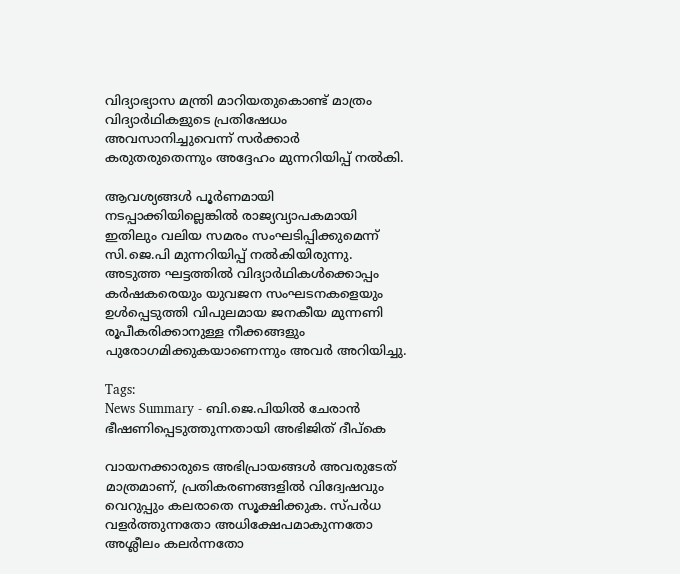വിദ്യാഭ്യാസ മന്ത്രി മാറിയതുകൊണ്ട് മാത്രം വിദ്യാർഥികളുടെ പ്രതിഷേധം അവസാനിച്ചുവെന്ന് സർക്കാർ കരുതരുതെന്നും അദ്ദേഹം മുന്നറിയിപ്പ് നൽകി.

ആവശ്യങ്ങൾ പൂർണമായി നടപ്പാക്കിയില്ലെങ്കിൽ രാജ്യവ്യാപകമായി ഇതിലും വലിയ സമരം സംഘടിപ്പിക്കുമെന്ന് സി.ജെ.പി മുന്നറിയിപ്പ് നൽകിയിരുന്നു. അടുത്ത ഘട്ടത്തിൽ വിദ്യാർഥികൾക്കൊപ്പം കർഷകരെയും യുവജന സംഘടനകളെയും ഉൾപ്പെടുത്തി വിപുലമായ ജനകീയ മുന്നണി രൂപീകരിക്കാനുള്ള നീക്കങ്ങളും പുരോഗമിക്കുകയാണെന്നും അവർ അറിയിച്ചു.

Tags:
News Summary - ബി.ജെ.പിയിൽ ചേരാൻ ഭീഷണിപ്പെടുത്തുന്നതായി അഭിജിത് ദീപ്കെ

വായനക്കാരുടെ അഭിപ്രായങ്ങള്‍ അവരുടേത് മാത്രമാണ്, പ്രതികരണങ്ങളിൽ വിദ്വേഷവും വെറുപ്പും കലരാതെ സൂക്ഷിക്കുക. സ്പർധ വളർത്തുന്നതോ അധിക്ഷേപമാകുന്നതോ അശ്ലീലം കലർന്നതോ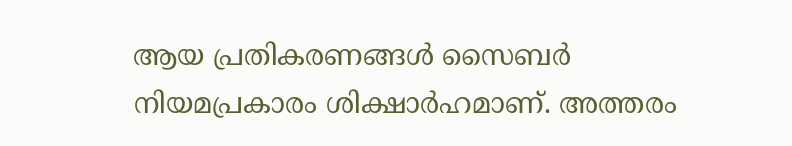ആയ പ്രതികരണങ്ങൾ സൈബർ നിയമപ്രകാരം ശിക്ഷാർഹമാണ്. അത്തരം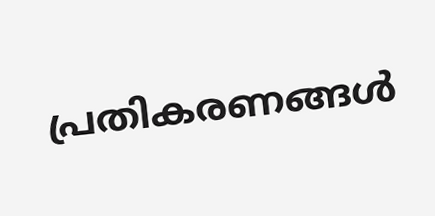പ്രതികരണങ്ങൾ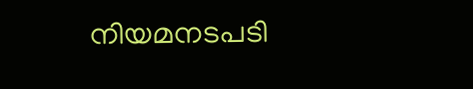നിയമനടപടി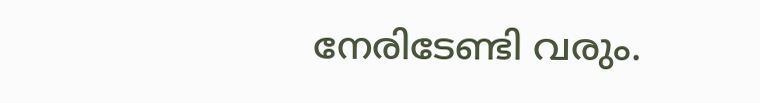നേരിടേണ്ടി വരും.